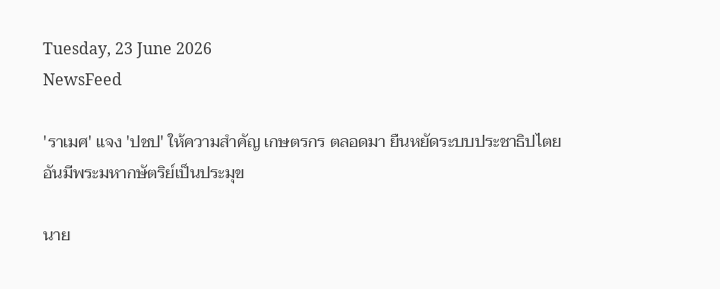Tuesday, 23 June 2026
NewsFeed

'ราเมศ' แจง 'ปชป' ให้ความสำคัญ เกษตรกร ตลอดมา ยืนหยัดระบบประชาธิปไตยอันมีพระมหากษัตริย์เป็นประมุข

นาย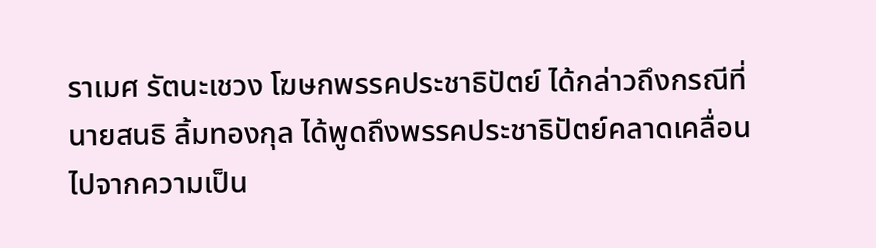ราเมศ รัตนะเชวง โฆษกพรรคประชาธิปัตย์ ได้กล่าวถึงกรณีที่ นายสนธิ ลิ้มทองกุล ได้พูดถึงพรรคประชาธิปัตย์คลาดเคลื่อนไปจากความเป็น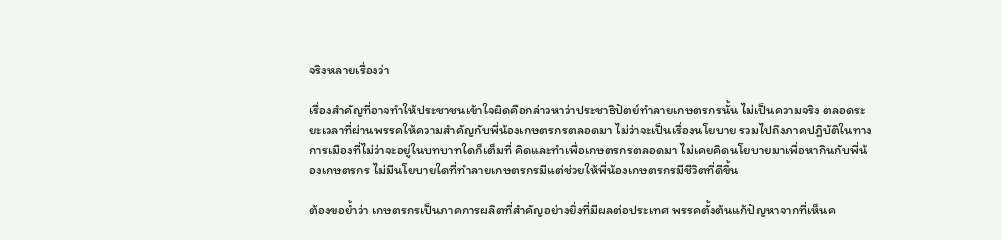จริงหลายเรื่องว่า

เรื่องสำคัญที่อาจทำให้ประชาชนเข้าใจผิดคือกล่าวหาว่าประชาธิปัตย์ทำลายเกษตรกรนั้น ไม่เป็นความจริง ตลอดระยะเวลาที่ผ่านพรรคให้ความสำคัญกับพี่น้องเกษตรกรตลอดมา ไม่ว่าจะเป็นเรื่องนโยบาย รวมไปถึงภาคปฎิบัติในทางการเมืองที่ไม่ว่าจะอยู่ในบทบาทใดก็เต็มที่ คิดและทำเพื่อเกษตรกรตลอดมา ไม่เคยคิดนโยบายมาเพื่อหากินกับพี่น้องเกษตรกร ไม่มีนโยบายใดที่ทำลายเกษตรกรมีแต่ช่วยให้พี่น้องเกษตรกรมีชีวิตที่ดีขึ้น

ต้องขอย้ำว่า เกษตรกรเป็นภาคการผลิตที่สำคัญอย่างยิ่งที่มีผลต่อประเทศ พรรคตั้งต้นแก้ปัญหาจากที่เห็นค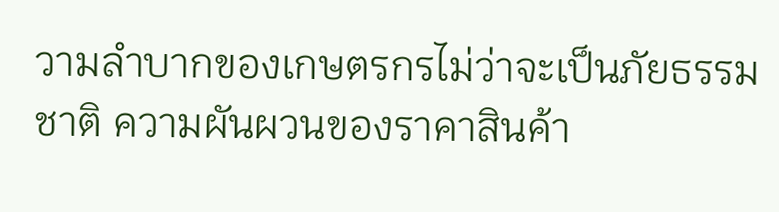วามลำบากของเกษตรกรไม่ว่าจะเป็นภัยธรรมชาติ ความผันผวนของราคาสินค้า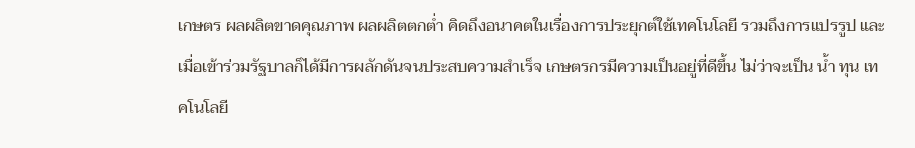เกษตร ผลผลิตขาดคุณภาพ ผลผลิตตกต่ำ คิดถึงอนาคตในเรื่องการประยุกต์ใช้เทคโนโลยี รวมถึงการแปรรูป และเมื่อเข้าร่วมรัฐบาลก็ได้มีการผลักดันจนประสบความสำเร็จ เกษตรกรมีความเป็นอยู่ที่ดีขึ้น ไม่ว่าจะเป็น น้ำ ทุน เทคโนโลยี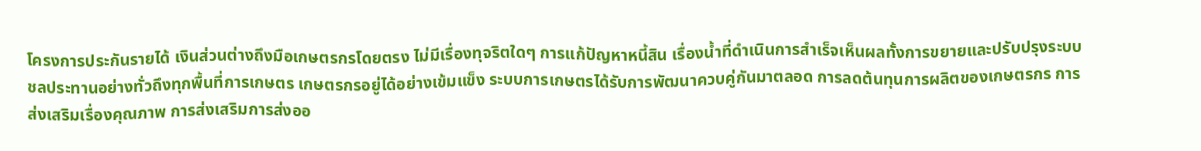โครงการประกันรายได้ เงินส่วนต่างถึงมือเกษตรกรโดยตรง ไม่มีเรื่องทุจริตใดๆ การแก้ปัญหาหนี้สิน เรื่องน้ำที่ดำเนินการสำเร็จเห็นผลทั้งการขยายและปรับปรุงระบบชลประทานอย่างทั่วถึงทุกพื้นที่การเกษตร เกษตรกรอยู่ได้อย่างเข้มแข็ง ระบบการเกษตรได้รับการพัฒนาควบคู่กันมาตลอด การลดต้นทุนการผลิตของเกษตรกร การส่งเสริมเรื่องคุณภาพ การส่งเสริมการส่งออ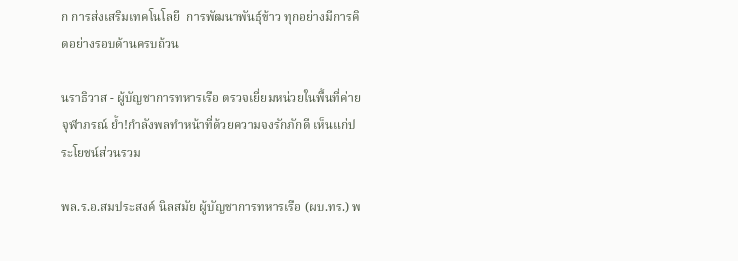ก การส่งเสริมเทคโนโลยี  การพัฒนาพันธุ์ข้าว ทุกอย่างมีการคิดอย่างรอบด้านครบถ้วน

นราธิวาส - ผู้บัญชาการทหารเรือ ตรวจเยี่ยมหน่วยในพื้นที่ค่ายจุฬาภรณ์ ย้ำ!กำลังพลทำหน้าที่ด้วยความจงรักภักดี เห็นแก่ประโยชน์ส่วนรวม

พล.ร.อ.สมประสงค์ นิลสมัย ผู้บัญชาการทหารเรือ (ผบ.ทร.) พ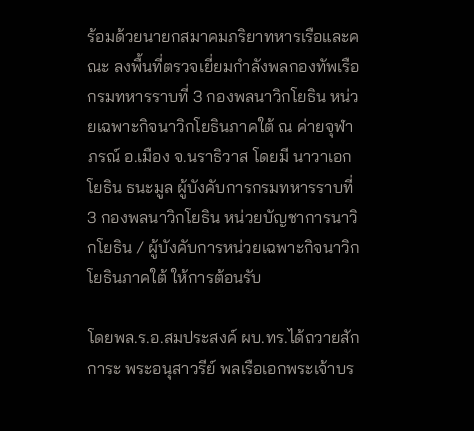ร้อมด้วยนายกสมาคมภริยาทหารเรือและคณะ ลงพื้นที่ตรวจเยี่ยมกำลังพลกองทัพเรือ กรมทหารราบที่ 3 กองพลนาวิกโยธิน หน่วยเฉพาะกิจนาวิกโยธินภาคใต้ ณ ค่ายจุฬาภรณ์ อ.เมือง จ.นราธิวาส โดยมี นาวาเอกโยธิน ธนะมูล ผู้บังคับการกรมทหารราบที่ 3 กองพลนาวิกโยธิน หน่วยบัญชาการนาวิกโยธิน / ผู้บังคับการหน่วยเฉพาะกิจนาวิกโยธินภาคใต้ ให้การต้อนรับ

โดยพล.ร.อ.สมประสงค์ ผบ.ทร.ได้ถวายสักการะ พระอนุสาวรีย์ พลเรือเอกพระเจ้าบร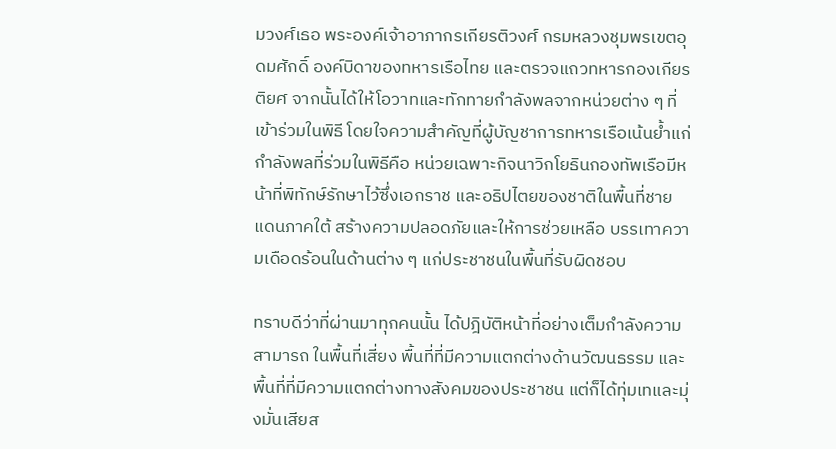มวงศ์เธอ พระองค์เจ้าอาภากรเกียรติวงศ์ กรมหลวงชุมพรเขตอุดมศักดิ์ องค์บิดาของทหารเรือไทย และตรวจแถวทหารกองเกียรติยศ จากนั้นได้ให้โอวาทและทักทายกำลังพลจากหน่วยต่าง ๆ ที่เข้าร่วมในพิธี โดยใจความสำคัญที่ผู้บัญชาการทหารเรือเน้นย้ำแก่กำลังพลที่ร่วมในพิธีคือ หน่วยเฉพาะกิจนาวิกโยธินกองทัพเรือมีหน้าที่พิทักษ์รักษาไว้ซึ่งเอกราช และอธิปไตยของชาติในพื้นที่ชายแดนภาคใต้ สร้างความปลอดภัยและให้การช่วยเหลือ บรรเทาความเดือดร้อนในด้านต่าง ๆ แก่ประชาชนในพื้นที่รับผิดชอบ

ทราบดีว่าที่ผ่านมาทุกคนนั้น ได้ปฎิบัติหน้าที่อย่างเต็มกำลังความสามารถ ในพื้นที่เสี่ยง พื้นที่ที่มีความแตกต่างด้านวัฒนธรรม และพื้นที่ที่มีความแตกต่างทางสังคมของประชาชน แต่ก็ได้ทุ่มเทและมุ่งมั่นเสียส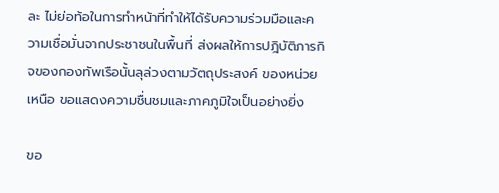ละ ไม่ย่อท้อในการทำหน้าที่ทำให้ได้รับความร่วมมือและความเชื่อมั่นจากประชาชนในพื้นที่ ส่งผลให้การปฎิบัติภารกิจของกองทัพเรือนั้นลุล่วงตามวัตถุประสงค์ ของหน่วยเหนือ ขอแสดงความชื่นชมและภาคภูมิใจเป็นอย่างยิ่ง

ขอ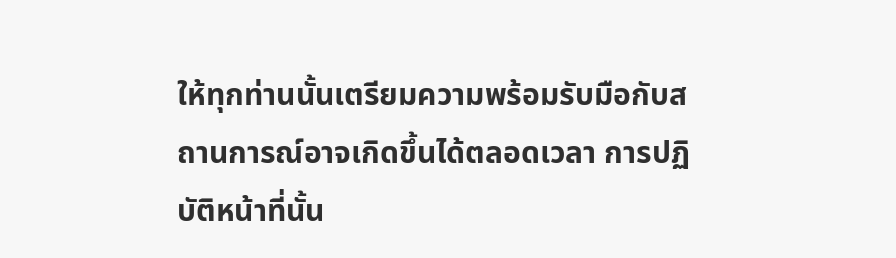ให้ทุกท่านนั้นเตรียมความพร้อมรับมือกับสถานการณ์อาจเกิดขึ้นได้ตลอดเวลา การปฏิบัติหน้าที่นั้น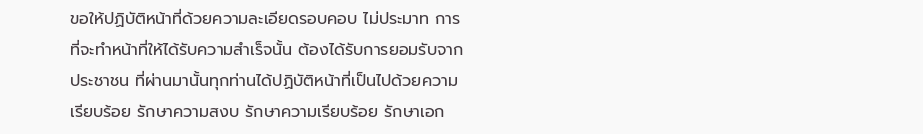ขอให้ปฏิบัติหน้าที่ด้วยความละเอียดรอบคอบ ไม่ประมาท การที่จะทำหน้าที่ให้ได้รับความสำเร็จนั้น ต้องได้รับการยอมรับจากประชาชน ที่ผ่านมานั้นทุกท่านได้ปฏิบัติหน้าที่เป็นไปด้วยความเรียบร้อย รักษาความสงบ รักษาความเรียบร้อย รักษาเอก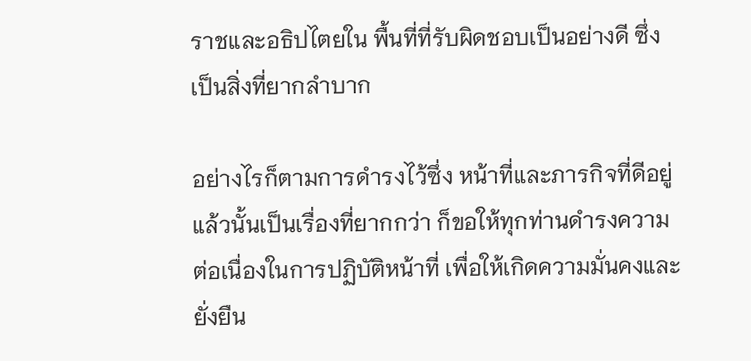ราชและอธิปไตยใน พื้นที่ที่รับผิดชอบเป็นอย่างดี ซึ่งเป็นสิ่งที่ยากลำบาก

อย่างไรก็ตามการดำรงไว้ซึ่ง หน้าที่และภารกิจที่ดีอยู่แล้วนั้นเป็นเรื่องที่ยากกว่า ก็ขอให้ทุกท่านดำรงความต่อเนื่องในการปฏิบัติหน้าที่ เพื่อให้เกิดความมั่นคงและยั่งยืน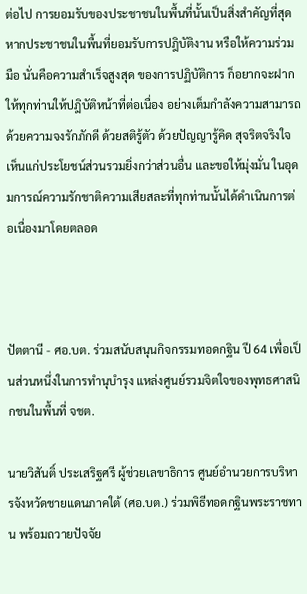ต่อไป การยอมรับของประชาชนในพื้นที่นั้นเป็นสิ่งสำคัญที่สุด หากประชาชนในพื้นที่ยอมรับการปฎิบัติงาน หรือให้ความร่วมมือ นั่นคือความสำเร็จสูงสุด ของการปฏิบัติการ ก็อยากจะฝากให้ทุกท่านให้ปฎิบัติหน้าที่ต่อเนื่อง อย่างเต็มกำลังความสามารถ ด้วยความจงรักภักดี ด้วยสติรู้ตัว ด้วยปัญญารู้คิด สุจริตจริงใจ เห็นแก่ประโยชน์ส่วนรวมยิ่งกว่าส่วนอื่น และขอให้มุ่งมั่น ในอุดมการณ์ความรักชาติความเสียสละที่ทุกท่านนั้นได้ดำเนินการต่อเนื่องมาโดยตลอด



ปัตตานี - ศอ.บต. ร่วมสนับสนุนกิจกรรมทอดกฐิน ปี 64 เพื่อเป็นส่วนหนึ่งในการทำนุบำรุง แหล่งศูนย์รวมจิตใจของพุทธศาสนิกชนในพื้นที่ จชต.

นายวิสันติ์ ประเสริฐศรี ผู้ช่วยเลขาธิการ ศูนย์อำนวยการบริหารจังหวัดชายแดนภาคใต้ (ศอ.บต.) ร่วมพิธีทอดกฐินพระราชทาน พร้อมถวายปัจจัย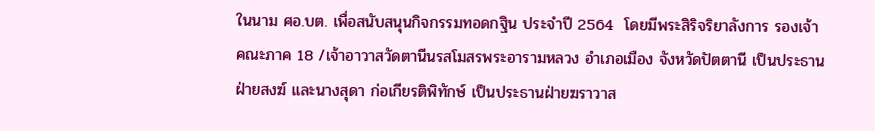ในนาม ศอ.บต. เพื่อสนับสนุนกิจกรรมทอดกฐิน ประจำปี 2564  โดยมีพระสิริจริยาลังการ รองเจ้าคณะภาค 18 /เจ้าอาวาสวัดตานีนรสโมสรพระอารามหลวง อำเภอเมือง จังหวัดปัตตานี เป็นประธานฝ่ายสงฆ์ และนางสุดา ก่อเกียรติพิทักษ์ เป็นประธานฝ่ายฆราวาส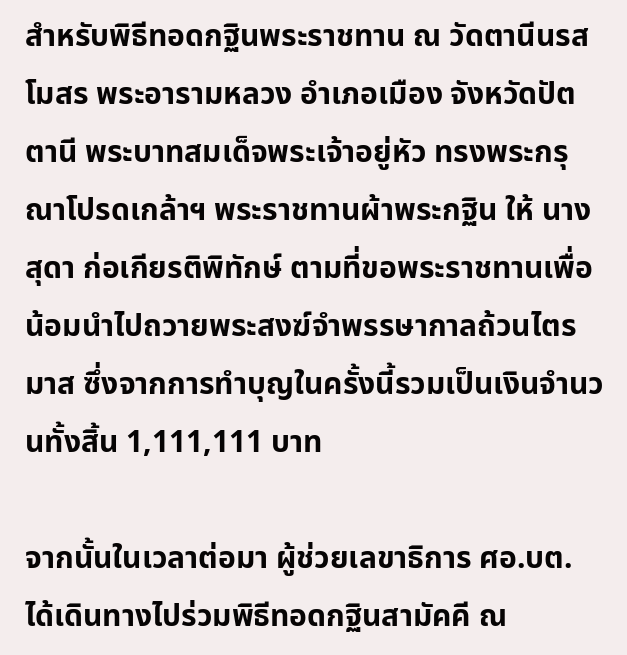สำหรับพิธีทอดกฐินพระราชทาน ณ วัดตานีนรสโมสร พระอารามหลวง อำเภอเมือง จังหวัดปัตตานี พระบาทสมเด็จพระเจ้าอยู่หัว ทรงพระกรุณาโปรดเกล้าฯ พระราชทานผ้าพระกฐิน ให้ นางสุดา ก่อเกียรติพิทักษ์ ตามที่ขอพระราชทานเพื่อน้อมนำไปถวายพระสงฆ์จำพรรษากาลถ้วนไตรมาส ซึ่งจากการทำบุญในครั้งนี้รวมเป็นเงินจำนวนทั้งสิ้น 1,111,111 บาท

จากนั้นในเวลาต่อมา ผู้ช่วยเลขาธิการ ศอ.บต. ได้เดินทางไปร่วมพิธีทอดกฐินสามัคคี ณ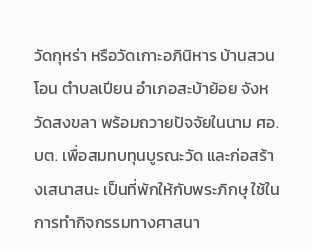วัดกุหร่า หรือวัดเกาะอภินิหาร บ้านสวนโอน ตำบลเปียน อำเภอสะบ้าย้อย จังหวัดสงขลา พร้อมถวายปัจจัยในนาม ศอ.บต. เพื่อสมทบทุนบูรณะวัด และก่อสร้างเสนาสนะ เป็นที่พักให้กับพระภิกษุ ใช้ในการทำกิจกรรมทางศาสนา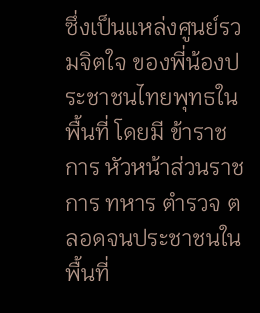ซึ่งเป็นแหล่งศูนย์รวมจิตใจ ของพี่น้องประชาชนไทยพุทธในพื้นที่ โดยมี ข้าราชการ หัวหน้าส่วนราชการ ทหาร ตำรวจ ตลอดจนประชาชนในพื้นที่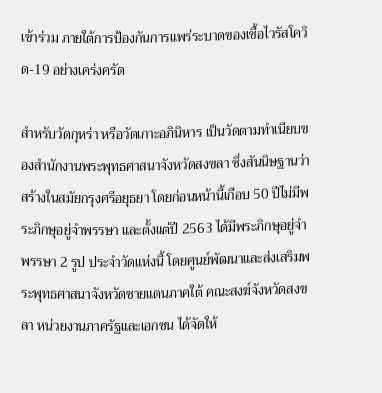เข้าร่วม ภายใต้การป้องกันการแพร่ระบาดของเชื้อไวรัสโควิด-19 อย่างเคร่งครัด

สำหรับวัดกุหร่า หรือวัดเกาะอภินิหาร เป็นวัดตามทำเนียบของสำนักงานพระพุทธศาสนาจังหวัดสงขลา ซึ่งสันนิษฐานว่า สร้างในสมัยกรุงศรีอยุธยา โดยก่อนหน้านี้เกือบ 50 ปีไม่มีพระภิกษุอยู่จำพรรษา และตั้งแต่ปี 2563 ได้มีพระภิกษุอยู่จำพรรษา 2 รูป ประจำวัดแห่งนี้ โดยศูนย์พัฒนาและส่งเสริมพระพุทธศาสนาจังหวัดชายแดนภาคใต้ คณะสงฆ์จังหวัดสงขลา หน่วยงานภาครัฐและเอกชน ได้จัดให้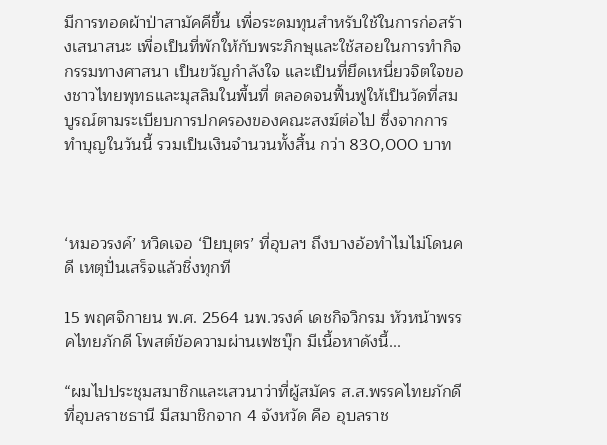มีการทอดผ้าป่าสามัคคีขึ้น เพื่อระดมทุนสำหรับใช้ในการก่อสร้างเสนาสนะ เพื่อเป็นที่พักให้กับพระภิกษุและใช้สอยในการทำกิจกรรมทางศาสนา เป็นขวัญกำลังใจ และเป็นที่ยึดเหนี่ยวจิตใจของชาวไทยพุทธและมุสลิมในพื้นที่ ตลอดจนฟื้นฟูให้เป็นวัดที่สมบูรณ์ตามระเบียบการปกครองของคณะสงฆ์ต่อไป ซึ่งจากการทำบุญในวันนี้ รวมเป็นเงินจำนวนทั้งสิ้น กว่า 830,000 บาท



‘หมอวรงค์’ หวิดเจอ ‘ปิยบุตร’ ที่อุบลฯ ถึงบางอ้อทำไมไม่โดนคดี เหตุปั่นเสร็จแล้วชิ่งทุกที

15 พฤศจิกายน พ.ศ. 2564 นพ.วรงค์ เดชกิจวิกรม หัวหน้าพรรคไทยภักดี โพสต์ข้อความผ่านเฟซบุ๊ก มีเนื้อหาดังนี้...

“ผมไปประชุมสมาชิกและเสวนาว่าที่ผู้สมัคร ส.ส.พรรคไทยภักดี ที่อุบลราชธานี มีสมาชิกจาก 4 จังหวัด คือ อุบลราช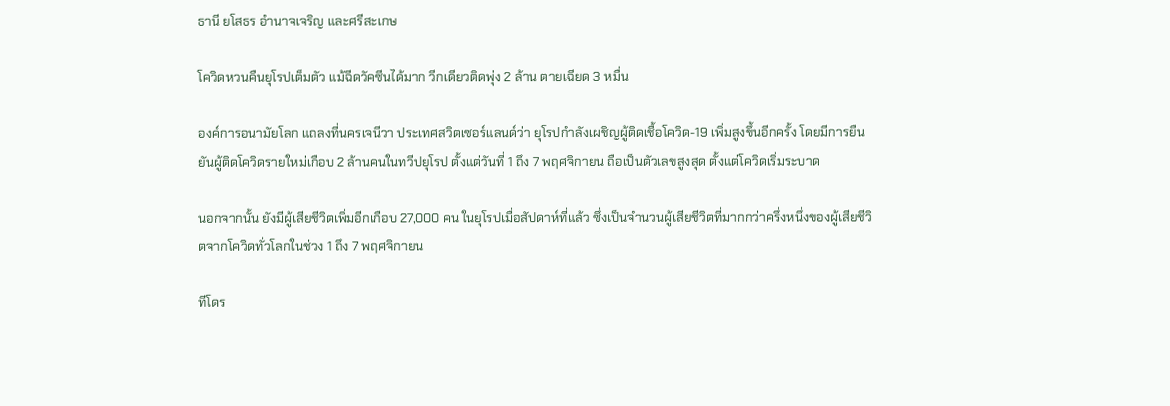ธานี ยโสธร อำนาจเจริญ และศรีสะเกษ

โควิดหวนคืนยุโรปเต็มตัว แม้ฉีดวัคซีนได้มาก วีกเดียวติดพุ่ง 2 ล้าน ตายเฉียด 3 หมื่น

องค์การอนามัยโลก แถลงที่นครเจนีวา ประเทศสวิตเซอร์แลนด์ว่า ยุโรปกำลังเผชิญผู้ติดเชื้อโควิด-19 เพิ่มสูงขึ้นอีกครั้ง โดยมีการยืนยันผู้ติดโควิดรายใหม่เกือบ 2 ล้านคนในทวีปยุโรป ตั้งแต่วันที่ 1 ถึง 7 พฤศจิกายน ถือเป็นตัวเลขสูงสุด ตั้งแต่โควิดเริ่มระบาด

นอกจากนั้น ยังมีผู้เสียชีวิตเพิ่มอีกเกือบ 27,000 คน ในยุโรปเมื่อสัปดาห์ที่แล้ว ซึ่งเป็นจำนวนผู้เสียชีวิตที่มากกว่าครึ่งหนึ่งของผู้เสียชีวิตจากโควิดทั่วโลกในช่วง 1 ถึง 7 พฤศจิกายน

ทีโดร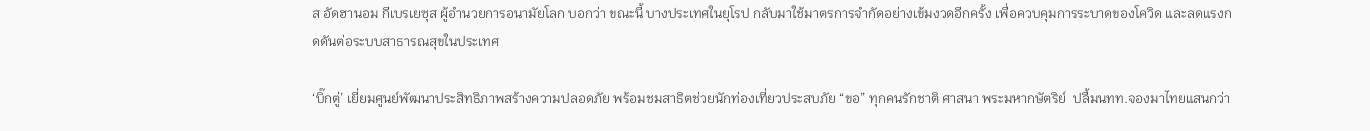ส อัดฮานอม กีเบรเยซุส ผู้อำนวยการอนามัยโลก บอกว่า ขณะนี้ บางประเทศในยุโรป กลับมาใช้มาตรการจำกัดอย่างเข้มงวดอีกครั้ง เพื่อควบคุมการระบาดของโควิด และลดแรงกดดันต่อระบบสาธารณสุขในประเทศ

‘บิ๊กตู่’ เยี่ยมศูนย์พัฒนาประสิทธิภาพสร้างความปลอดภัย พร้อมชมสาธิตช่วยนักท่องเที่ยวประสบภัย “ขอ” ทุกคนรักชาติ ศาสนา พระมหากษัตริย์  ปลื้มนทท.จองมาไทยแสนกว่า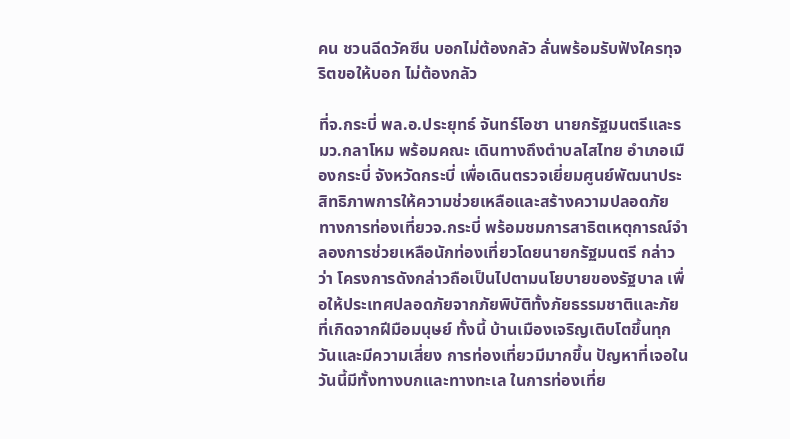คน ชวนฉีดวัคซีน บอกไม่ต้องกลัว ลั่นพร้อมรับฟังใครทุจริตขอให้บอก ไม่ต้องกลัว

ที่จ.กระบี่ พล.อ.ประยุทธ์ จันทร์โอชา นายกรัฐมนตรีและรมว.กลาโหม พร้อมคณะ เดินทางถึงตำบลไสไทย อำเภอเมืองกระบี่ จังหวัดกระบี่ เพื่อเดินตรวจเยี่ยมศูนย์พัฒนาประสิทธิภาพการให้ความช่วยเหลือและสร้างความปลอดภัย ทางการท่องเที่ยวจ.กระบี่ พร้อมชมการสาธิตเหตุการณ์จำลองการช่วยเหลือนักท่องเที่ยวโดยนายกรัฐมนตรี กล่าวว่า โครงการดังกล่าวถือเป็นไปตามนโยบายของรัฐบาล เพื่อให้ประเทศปลอดภัยจากภัยพิบัติทั้งภัยธรรมชาติและภัยที่เกิดจากฝีมือมนุษย์ ทั้งนี้ บ้านเมืองเจริญเติบโตขึ้นทุกวันและมีความเสี่ยง การท่องเที่ยวมีมากขึ้น ปัญหาที่เจอในวันนี้มีทั้งทางบกและทางทะเล ในการท่องเที่ย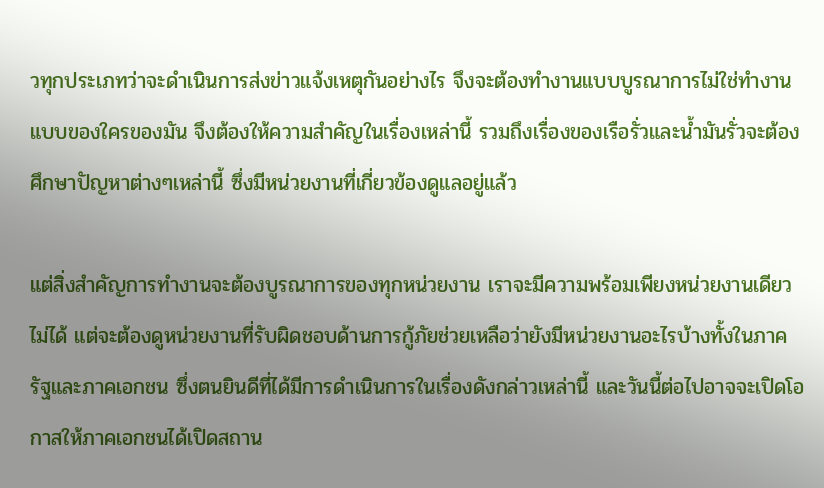วทุกประเภทว่าจะดำเนินการส่งข่าวแจ้งเหตุกันอย่างไร จึงจะต้องทำงานแบบบูรณาการไม่ใช่ทำงานแบบของใครของมัน จึงต้องให้ความสำคัญในเรื่องเหล่านี้ รวมถึงเรื่องของเรือรั่วและน้ำมันรั่วจะต้องศึกษาปัญหาต่างๆเหล่านี้ ซึ่งมีหน่วยงานที่เกี่ยวข้องดูแลอยู่แล้ว

แต่สิ่งสำคัญการทำงานจะต้องบูรณาการของทุกหน่วยงาน เราจะมีความพร้อมเพียงหน่วยงานเดียวไม่ได้ แต่จะต้องดูหน่วยงานที่รับผิดชอบด้านการกู้ภัยช่วยเหลือว่ายังมีหน่วยงานอะไรบ้างทั้งในภาครัฐและภาคเอกชน ซึ่งตนยินดีที่ได้มีการดำเนินการในเรื่องดังกล่าวเหล่านี้ และวันนี้ต่อไปอาจจะเปิดโอกาสให้ภาคเอกชนได้เปิดสถาน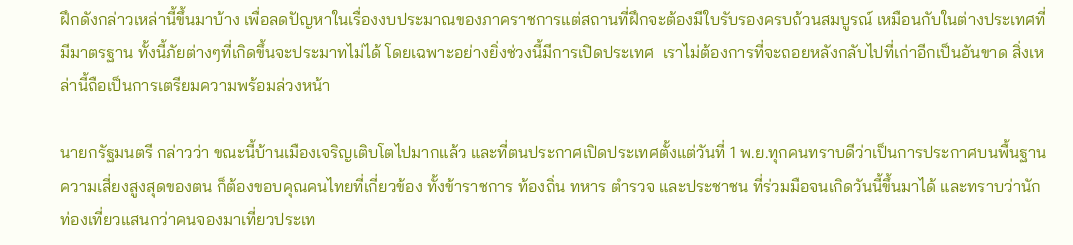ฝึกดังกล่าวเหล่านี้ขึ้นมาบ้าง เพื่อลดปัญหาในเรื่องงบประมาณของภาคราชการแต่สถานที่ฝึกจะต้องมีใบรับรองครบถ้วนสมบูรณ์ เหมือนกับในต่างประเทศที่มีมาตรฐาน ทั้งนี้ภัยต่างๆที่เกิดขึ้นจะประมาทไม่ได้ โดยเฉพาะอย่างยิ่งช่วงนี้มีการเปิดประเทศ  เราไม่ต้องการที่จะถอยหลังกลับไปที่เก่าอีกเป็นอันขาด สิ่งเหล่านี้ถือเป็นการเตรียมความพร้อมล่วงหน้า

นายกรัฐมนตรี กล่าวว่า ขณะนี้บ้านเมืองเจริญเติบโตไปมากแล้ว และที่ตนประกาศเปิดประเทศตั้งแต่วันที่ 1 พ.ย.ทุกคนทราบดีว่าเป็นการประกาศบนพื้นฐานความเสี่ยงสูงสุดของตน ก็ต้องขอบคุณคนไทยที่เกี่ยวข้อง ทั้งข้าราชการ ท้องถิ่น ทหาร ตำรวจ และประชาชน ที่ร่วมมือจนเกิดวันนี้ขึ้นมาได้ และทราบว่านักท่องเที่ยวแสนกว่าคนจองมาเที่ยวประเท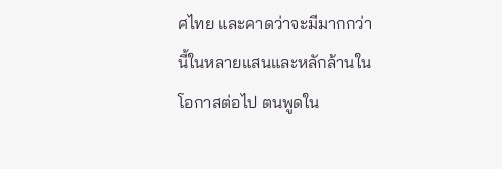ศไทย และคาดว่าจะมีมากกว่านี้ในหลายแสนและหลักล้านในโอกาสต่อไป ตนพูดใน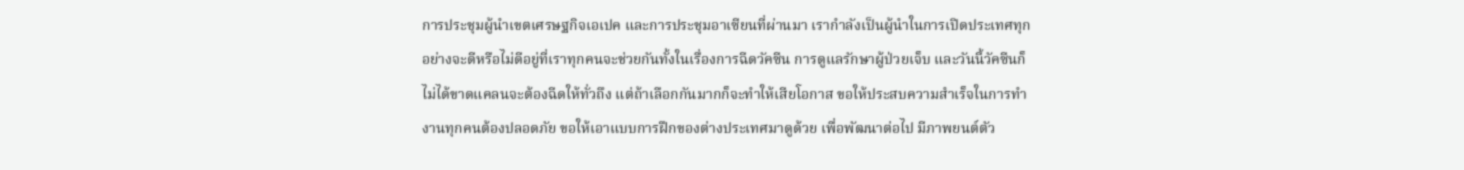การประชุมผู้นำเขตเศรษฐกิจเอเปค และการประชุมอาเซียนที่ผ่านมา เรากำลังเป็นผู้นำในการเปิดประเทศทุกอย่างจะดีหรือไม่ดีอยู่ที่เราทุกคนจะช่วยกันทั้งในเรื่องการฉีดวัคซีน การดูแลรักษาผู้ป่วยเจ็บ และวันนี้วัคซีนก็ไม่ได้ขาดแคลนจะต้องฉีดให้ทั่วถึง แต่ถ้าเลือกกันมากก็จะทำให้เสียโอกาส ขอให้ประสบความสำเร็จในการทำงานทุกคนต้องปลอดภัย ขอให้เอาแบบการฝึกของต่างประเทศมาดูด้วย เพื่อพัฒนาต่อไป มีภาพยนต์ตัว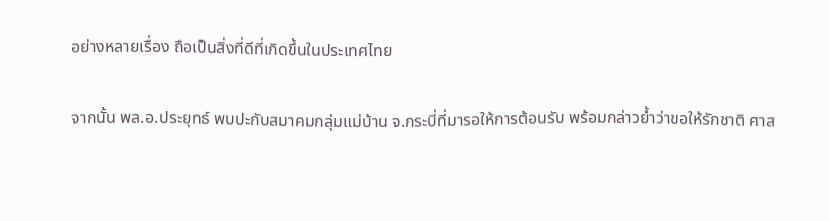อย่างหลายเรื่อง ถือเป็นสิ่งที่ดีที่เกิดขึ้นในประเทศไทย

จากนั้น พล.อ.ประยุทธ์ พบปะกับสมาคมกลุ่มแม่บ้าน จ.กระบี่ที่มารอให้การต้อนรับ พร้อมกล่าวย้ำว่าขอให้รักชาติ ศาส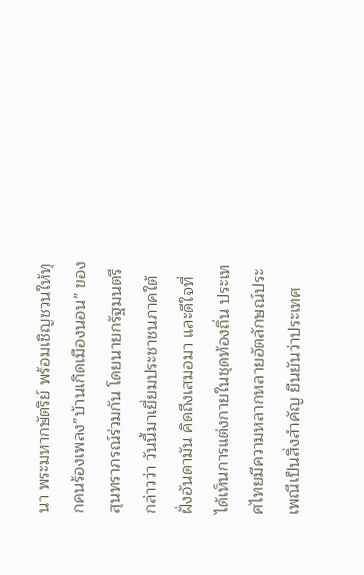นา พระมหากษัตริย์ พร้อมเชิญชวนให้ทุกคนร้องเพลง”บ้านเกิดเมืองนอน” ของสุนทราภรณ์ร่วมกัน โดยนายกรัฐมนตรี กล่าวว่า วันนี้มาเยี่ยมประชาชนภาคใต้ฝั่งอันดามัน คิดถึงเสมอมา และดีใจที่ได้เห็นการแต่งกายในชุดท้องถิ่น ประเทศไทยมีความหลากหลายอัตลักษณ์ประเพณีเป็นสิ่งสำคัญ ยืนยันว่าประเทศ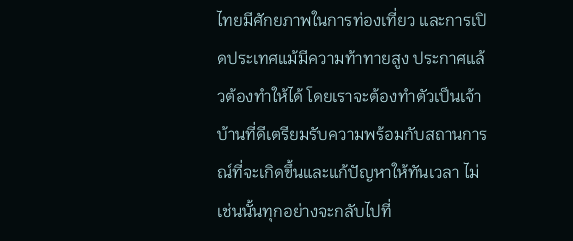ไทยมีศักยภาพในการท่องเที่ยว และการเปิดประเทศแม้มีความท้าทายสูง ประกาศแล้วต้องทำให้ได้ โดยเราจะต้องทำตัวเป็นเจ้าบ้านที่ดีเตรียมรับความพร้อมกับสถานการณ์ที่จะเกิดขึ้นและแก้ปัญหาให้ทันเวลา ไม่เช่นนั้นทุกอย่างจะกลับไปที่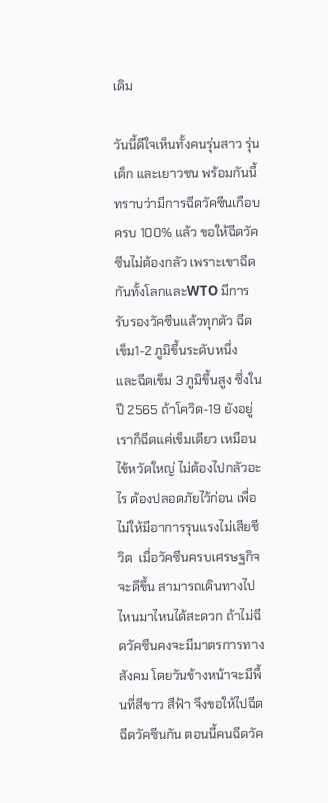เดิม

วันนี้ดีใจเห็นทั้งคนรุ่นสาว รุ่นเด็ก และเยาวชน พร้อมกันนี้ทราบว่ามีการฉีดวัคซีนเกือบครบ 100% แล้ว ขอให้ฉีดวัคซีนไม่ต้องกลัว เพราะเขาฉีดกันทั้งโลกและWTO มีการรับรองวัคซีนแล้วทุกตัว ฉีดเข็ม1-2 ภูมิขึ้นระดับหนึ่ง และฉีดเข็ม 3 ภูมิขึ้นสูง ซึ่งในปี 2565 ถ้าโควิด-19 ยังอยู่เราก็ฉีดแค่เข็มเดียว เหมือนไข้หวัดใหญ่ ไม่ต้องไปกลัวอะไร ต้องปลอดภัยไว้ก่อน เพื่อไม่ให้มีอาการรุนแรงไม่เสียชีวิต  เมื่อวัคซีนครบเศรษฐกิจจะดีขึ้น สามารถเดินทางไปไหนมาไหนได้สะดวก ถ้าไม่ฉีดวัคซีนคงจะมีมาตรการทางสังคม โดยวันข้างหน้าจะมีพื้นที่สีขาว สีฟ้า จึงขอให้ไปฉีดฉีดวัคซีนกัน ตอนนี้คนฉีดวัค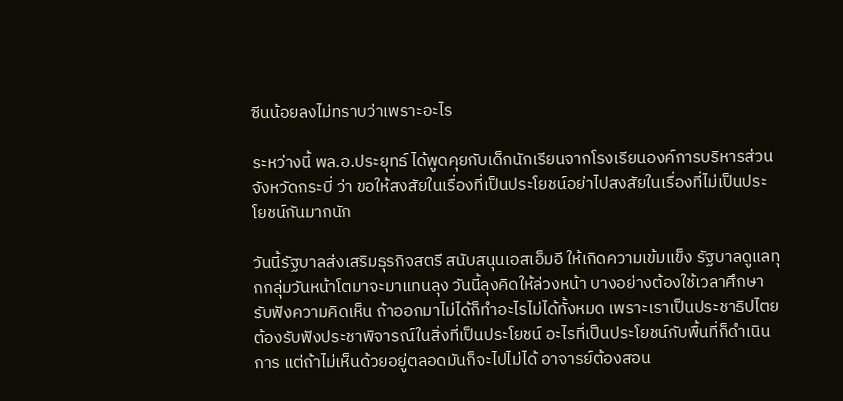ซีนน้อยลงไม่ทราบว่าเพราะอะไร

ระหว่างนี้ พล.อ.ประยุทธ์ ได้พูดคุยกับเด็กนักเรียนจากโรงเรียนองค์การบริหารส่วนจังหวัดกระบี่ ว่า ขอให้สงสัยในเรื่องที่เป็นประโยชน์อย่าไปสงสัยในเรื่องที่ไม่เป็นประโยชน์กันมากนัก

วันนี้รัฐบาลส่งเสริมธุรกิจสตรี สนับสนุนเอสเอ็มอี ให้เกิดความเข้มแข็ง รัฐบาลดูแลทุกกลุ่มวันหน้าโตมาจะมาแทนลุง วันนี้ลุงคิดให้ล่วงหน้า บางอย่างต้องใช้เวลาศึกษารับฟังความคิดเห็น ถ้าออกมาไม่ได้ก็ทำอะไรไม่ได้ทั้งหมด เพราะเราเป็นประชาธิปไตยต้องรับฟังประชาพิจารณ์ในสิ่งที่เป็นประโยชน์ อะไรที่เป็นประโยชน์กับพื้นที่ก็ดำเนินการ แต่ถ้าไม่เห็นด้วยอยู่ตลอดมันก็จะไปไม่ได้ อาจารย์ต้องสอน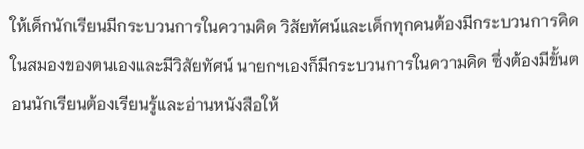ให้เด็กนักเรียนมีกระบวนการในความคิด วิสัยทัศน์และเด็กทุกคนต้องมีกระบวนการคิดในสมองของตนเองและมีวิสัยทัศน์ นายกฯเองก็มีกระบวนการในความคิด ซึ่งต้องมีขั้นตอนนักเรียนต้องเรียนรู้และอ่านหนังสือให้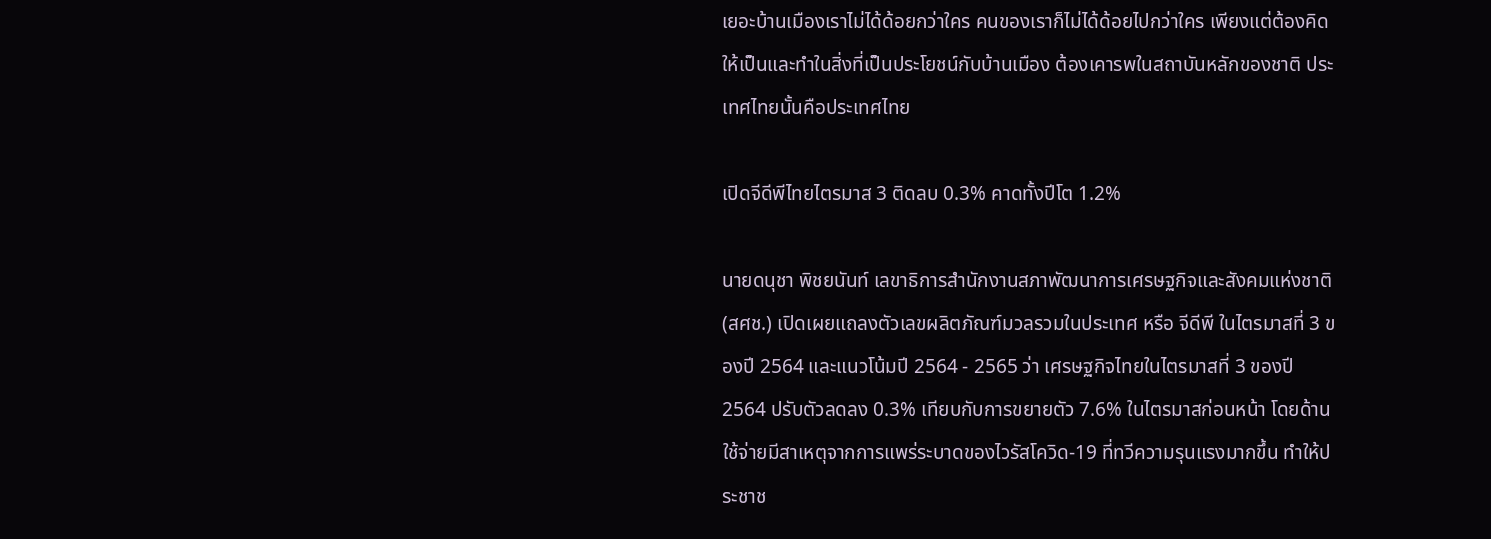เยอะบ้านเมืองเราไม่ได้ด้อยกว่าใคร คนของเราก็ไม่ได้ด้อยไปกว่าใคร เพียงแต่ต้องคิดให้เป็นและทำในสิ่งที่เป็นประโยชน์กับบ้านเมือง ต้องเคารพในสถาบันหลักของชาติ ประเทศไทยนั้นคือประเทศไทย

เปิดจีดีพีไทยไตรมาส 3 ติดลบ 0.3% คาดทั้งปีโต 1.2%

นายดนุชา พิชยนันท์ เลขาธิการสำนักงานสภาพัฒนาการเศรษฐกิจและสังคมแห่งชาติ (สศช.) เปิดเผยแถลงตัวเลขผลิตภัณฑ์มวลรวมในประเทศ หรือ จีดีพี ในไตรมาสที่ 3 ของปี 2564 และแนวโน้มปี 2564 - 2565 ว่า เศรษฐกิจไทยในไตรมาสที่ 3 ของปี 2564 ปรับตัวลดลง 0.3% เทียบกับการขยายตัว 7.6% ในไตรมาสก่อนหน้า โดยด้านใช้จ่ายมีสาเหตุจากการแพร่ระบาดของไวรัสโควิด-19 ที่ทวีความรุนแรงมากขึ้น ทำให้ประชาช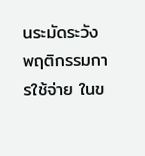นระมัดระวังพฤติกรรมการใช้จ่าย ในข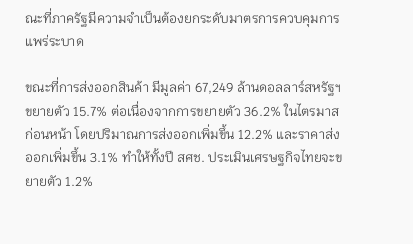ณะที่ภาครัฐมีความจำเป็นต้องยกระดับมาตรการควบคุมการแพร่ระบาด

ขณะที่การส่งออกสินค้า มีมูลค่า 67,249 ล้านดอลลาร์สหรัฐฯ ขยายตัว 15.7% ต่อเนื่องจากการขยายตัว 36.2% ในไตรมาสก่อนหน้า โดยปริมาณการส่งออกเพิ่มขึ้น 12.2% และราคาส่งออกเพิ่มขึ้น 3.1% ทำให้ทั้งปี สศช. ประเมินเศรษฐกิจไทยจะขยายตัว 1.2%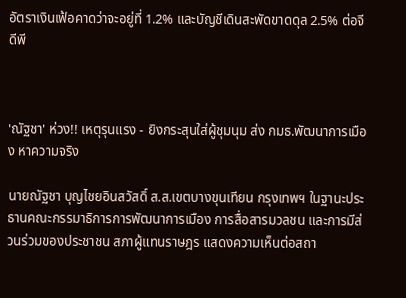อัตราเงินเฟ้อคาดว่าจะอยู่ที่ 1.2% และบัญชีเดินสะพัดขาดดุล 2.5% ต่อจีดีพี



'ณัฐชา' ห่วง!! เหตุรุนแรง - ยิงกระสุนใส่ผู้ชุมนุม ส่ง กมธ.พัฒนาการเมือง หาความจริง

นายณัฐชา บุญไชยอินสวัสดิ์ ส.ส.เขตบางขุนเทียน กรุงเทพฯ ในฐานะประธานคณะกรรมาธิการการพัฒนาการเมือง การสื่อสารมวลชน และการมีส่วนร่วมของประชาชน สภาผู้แทนราษฎร แสดงความเห็นต่อสถา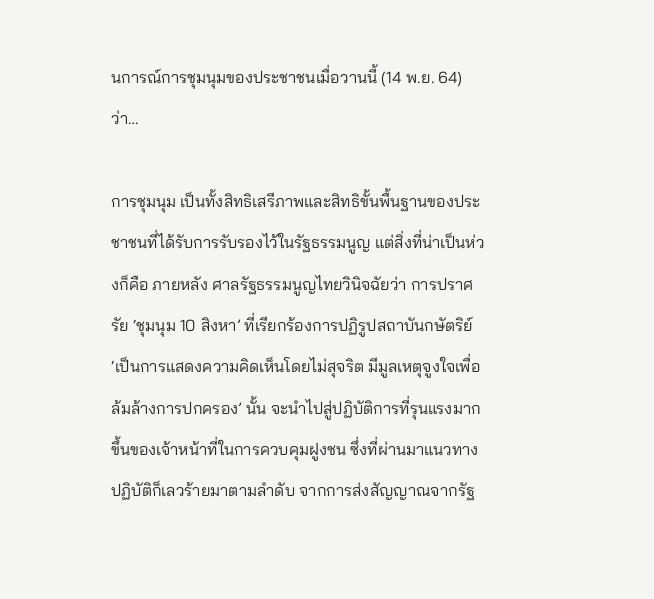นการณ์การชุมนุมของประชาชนเมื่อวานนี้ (14 พ.ย. 64) ว่า…

การชุมนุม เป็นทั้งสิทธิเสรีภาพและสิทธิขั้นพื้นฐานของประชาชนที่ได้รับการรับรองไว้ในรัฐธรรมนูญ แต่สิ่งที่น่าเป็นห่วงก็คือ ภายหลัง ศาลรัฐธรรมนูญไทยวินิจฉัยว่า การปราศรัย ‘ชุมนุม 10 สิงหา’ ที่เรียกร้องการปฏิรูปสถาบันกษัตริย์ ‘เป็นการแสดงความคิดเห็นโดยไม่สุจริต มีมูลเหตุจูงใจเพื่อล้มล้างการปกครอง’ นั้น จะนำไปสู่ปฏิบัติการที่รุนแรงมากขึ้นของเจ้าหน้าที่ในการควบคุมฝูงชน ซึ่งที่ผ่านมาแนวทางปฏิบัติก็เลวร้ายมาตามลำดับ จากการส่งสัญญาณจากรัฐ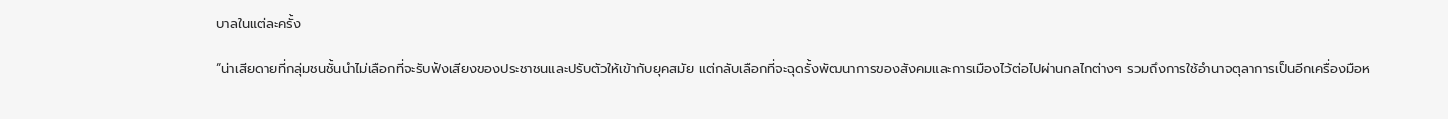บาลในแต่ละครั้ง

“น่าเสียดายที่กลุ่มชนชั้นนำไม่เลือกที่จะรับฟังเสียงของประชาชนและปรับตัวให้เข้ากับยุคสมัย แต่กลับเลือกที่จะฉุดรั้งพัฒนาการของสังคมและการเมืองไว้ต่อไปผ่านกลไกต่างๆ รวมถึงการใช้อำนาจตุลาการเป็นอีกเครื่องมือห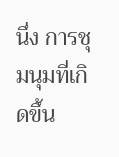นึ่ง การชุมนุมที่เกิดขึ้น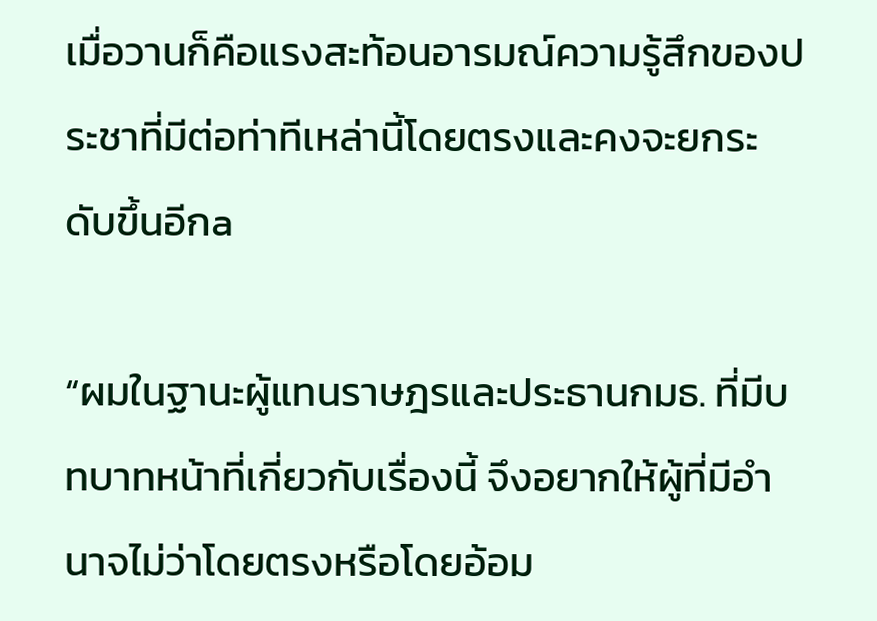เมื่อวานก็คือแรงสะท้อนอารมณ์ความรู้สึกของประชาที่มีต่อท่าทีเหล่านี้โดยตรงและคงจะยกระดับขึ้นอีกa

“ผมในฐานะผู้แทนราษฎรและประธานกมธ. ที่มีบทบาทหน้าที่เกี่ยวกับเรื่องนี้ จึงอยากให้ผู้ที่มีอำนาจไม่ว่าโดยตรงหรือโดยอ้อม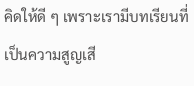คิดให้ดี ๆ เพราะเรามีบทเรียนที่เป็นความสูญเสี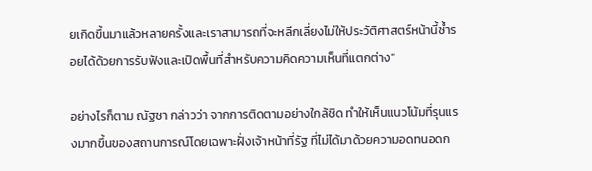ยเกิดขึ้นมาแล้วหลายครั้งและเราสามารถที่จะหลีกเลี่ยงไม่ให้ประวัติศาสตร์หน้านี้ซ้ำรอยได้ด้วยการรับฟังและเปิดพื้นที่สำหรับความคิดความเห็นที่แตกต่าง”

อย่างไรก็ตาม ณัฐชา กล่าวว่า จากการติดตามอย่างใกล้ชิด ทำให้เห็นแนวโน้มที่รุนแรงมากขึ้นของสถานการณ์โดยเฉพาะฝั่งเจ้าหน้าที่รัฐ ที่ไม่ได้มาด้วยความอดทนอดก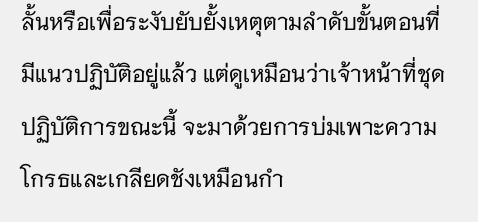ลั้นหรือเพื่อระงับยับยั้งเหตุตามลำดับขั้นตอนที่มีแนวปฏิบัติอยู่แล้ว แต่ดูเหมือนว่าเจ้าหน้าที่ชุดปฏิบัติการขณะนี้ จะมาด้วยการบ่มเพาะความโกรธและเกลียดชังเหมือนกำ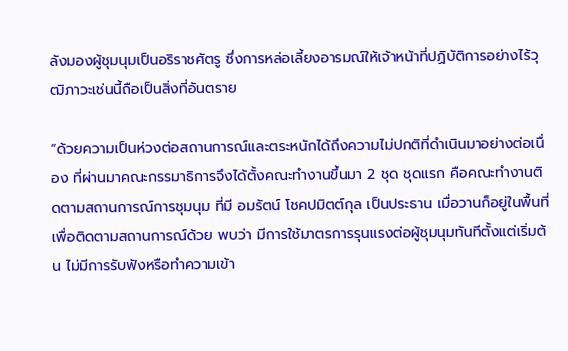ลังมองผู้ชุมนุมเป็นอริราชศัตรู ซึ่งการหล่อเลี้ยงอารมณ์ให้เจ้าหน้าที่ปฏิบัติการอย่างไร้วุฒิภาวะเช่นนี้ถือเป็นสิ่งที่อันตราย

“ด้วยความเป็นห่วงต่อสถานการณ์และตระหนักได้ถึงความไม่ปกติที่ดำเนินมาอย่างต่อเนื่อง ที่ผ่านมาคณะกรรมาธิการจึงได้ตั้งคณะทำงานขึ้นมา 2 ชุด ชุดแรก คือคณะทำงานติดตามสถานการณ์การชุมนุม ที่มี อมรัตน์ โชคปมิตต์กุล เป็นประธาน เมื่อวานก็อยู่ในพื้นที่เพื่อติดตามสถานการณ์ด้วย พบว่า มีการใช้มาตรการรุนแรงต่อผู้ชุมนุมทันทีตั้งแต่เริ่มต้น ไม่มีการรับฟังหรือทำความเข้า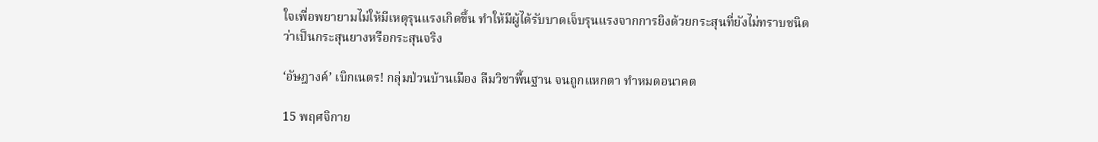ใจเพื่อพยายามไม่ให้มีเหตุรุนแรงเกิดขึ้น ทำให้มีผู้ได้รับบาดเจ็บรุนแรงจากการยิงด้วยกระสุนที่ยังไม่ทราบชนิดว่าเป็นกระสุนยางหรือกระสุนจริง

‘อัษฎางค์’ เบิกเนตร! กลุ่มป่วนบ้านเมือง ลืมวิชาพื้นฐาน จนถูกแหกตา ทำหมดอนาคต

15 พฤศจิกาย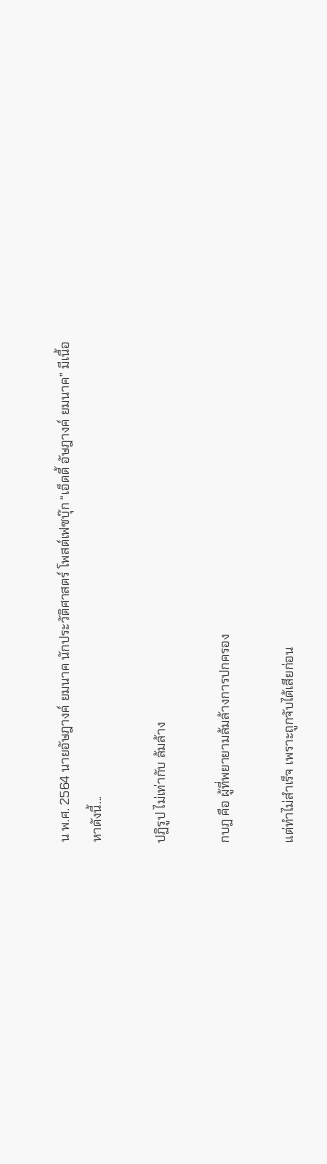น พ.ศ. 2564 นายอัษฎางค์ ยมนาค นักประวัติศาสตร์ โพสต์เฟซบุ๊ก “เอ็ดดี้ อัษฎางค์ ยมนาค” มีเนื้อหาดังนี้...

ปฏิรูป ไม่เท่ากับ ล้มล้าง

กบฏ คือ ผู้ที่พยายามล้มล้างการปกครอง

แต่ทำไม่สำเร็จ เพราะถูกจับได้เสียก่อน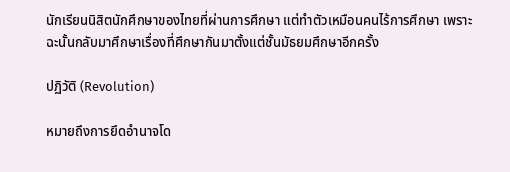นักเรียนนิสิตนักศึกษาของไทยที่ผ่านการศึกษา แต่ทำตัวเหมือนคนไร้การศึกษา เพราะฉะนั้นกลับมาศึกษาเรื่องที่ศึกษากันมาตั้งแต่ชั้นมัธยมศึกษาอีกครั้ง

ปฏิวัติ (Revolution)

หมายถึงการยึดอำนาจโด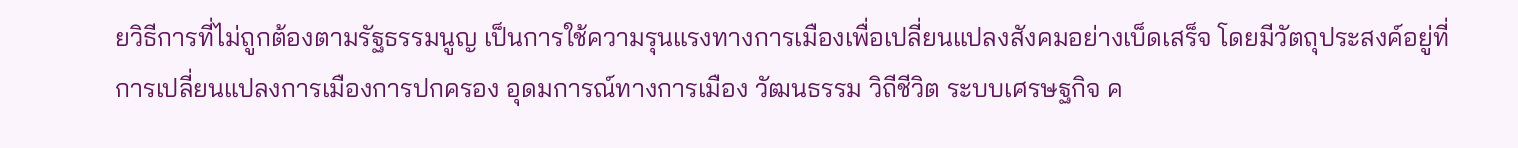ยวิธีการที่ไม่ถูกต้องตามรัฐธรรมนูญ เป็นการใช้ความรุนแรงทางการเมืองเพื่อเปลี่ยนแปลงสังคมอย่างเบ็ดเสร็จ โดยมีวัตถุประสงค์อยู่ที่การเปลี่ยนแปลงการเมืองการปกครอง อุดมการณ์ทางการเมือง วัฒนธรรม วิถีชีวิต ระบบเศรษฐกิจ ค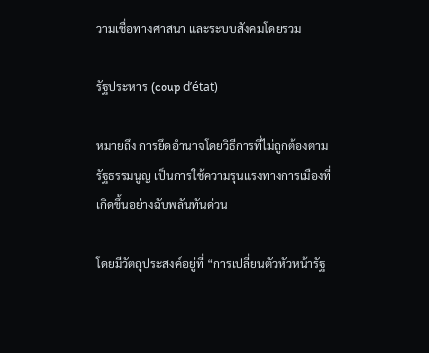วามเชื่อทางศาสนา และระบบสังคมโดยรวม

รัฐประหาร (coup d’état)

หมายถึง การยึดอำนาจโดยวิธีการที่ไม่ถูกต้องตามรัฐธรรมนูญ เป็นการใช้ความรุนแรงทางการเมืองที่เกิดขึ้นอย่างฉับพลันทันด่วน

โดยมีวัตถุประสงค์อยู่ที่ “การเปลี่ยนตัวหัวหน้ารัฐ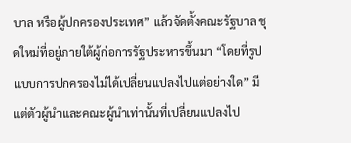บาล หรือผู้ปกครองประเทศ” แล้วจัดตั้งคณะรัฐบาล ชุดใหม่ที่อยู่ภายใต้ผู้ก่อการรัฐประหารขึ้นมา “โดยที่รูปแบบการปกครองไม่ได้เปลี่ยนแปลงไปแต่อย่างใด” มีแต่ตัวผู้นำและคณะผู้นำเท่านั้นที่เปลี่ยนแปลงไป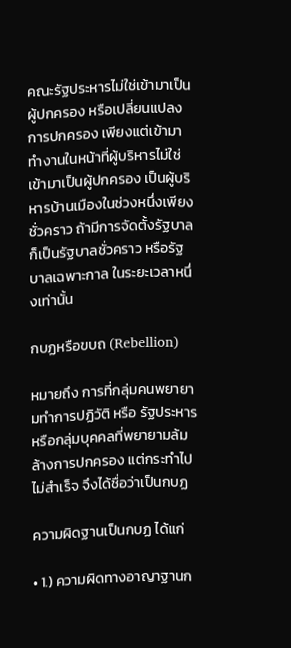คณะรัฐประหารไม่ใช่เข้ามาเป็นผู้ปกครอง หรือเปลี่ยนแปลงการปกครอง เพียงแต่เข้ามาทำงานในหน้าที่ผู้บริหารไม่ใช่เข้ามาเป็นผู้ปกครอง เป็นผู้บริหารบ้านเมืองในช่วงหนึ่งเพียงชั่วคราว ถ้ามีการจัดตั้งรัฐบาลก็เป็นรัฐบาลชั่วคราว หรือรัฐบาลเฉพาะกาล ในระยะเวลาหนึ่งเท่านั้น

กบฏหรือขบถ (Rebellion)

หมายถึง การที่กลุ่มคนพยายามทำการปฏิวัติ หรือ รัฐประหาร หรือกลุ่มบุคคลที่พยายามล้มล้างการปกครอง แต่กระทำไปไม่สำเร็จ จึงได้ชื่อว่าเป็นกบฏ

ความผิดฐานเป็นกบฏ ได้แก่

• 1.) ความผิดทางอาญาฐานก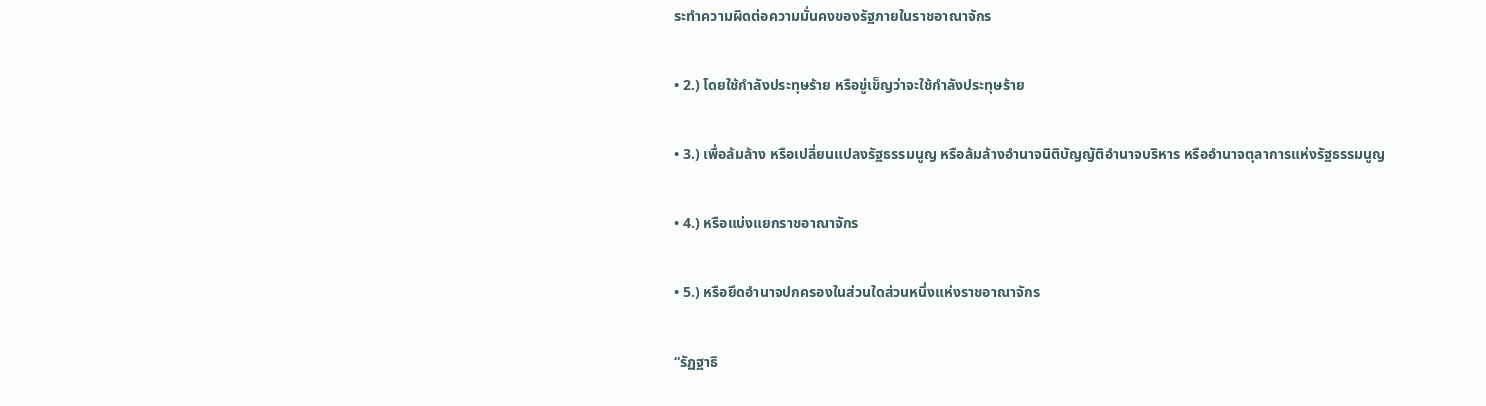ระทำความผิดต่อความมั่นคงของรัฐภายในราชอาณาจักร

• 2.) โดยใช้กำลังประทุษร้าย หรือขู่เข็ญว่าจะใช้กำลังประทุษร้าย

• 3.) เพื่อล้มล้าง หรือเปลี่ยนแปลงรัฐธรรมนูญ หรือล้มล้างอำนาจนิติบัญญัติอำนาจบริหาร หรืออำนาจตุลาการแห่งรัฐธรรมนูญ

• 4.) หรือแบ่งแยกราชอาณาจักร

• 5.) หรือยึดอำนาจปกครองในส่วนใดส่วนหนึ่งแห่งราชอาณาจักร

“รัฏฐาธิ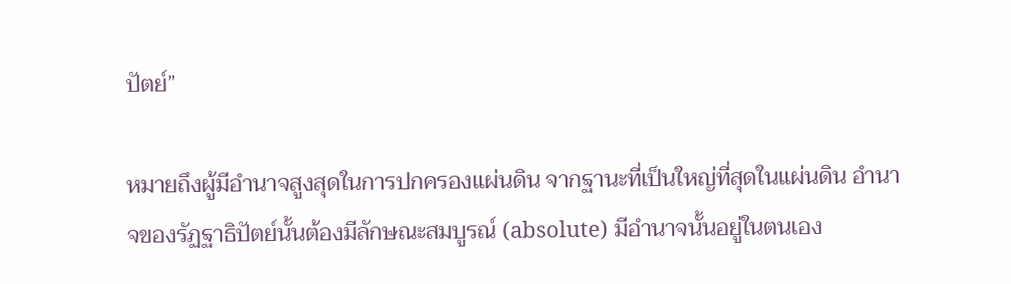ปัตย์”

หมายถึงผู้มีอำนาจสูงสุดในการปกครองแผ่นดิน จากฐานะที่เป็นใหญ่ที่สุดในแผ่นดิน อำนาจของรัฏฐาธิปัตย์นั้นต้องมีลักษณะสมบูรณ์ (absolute) มีอำนาจนั้นอยู่ในตนเอง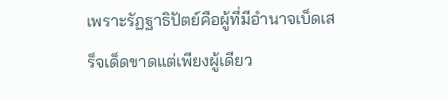เพราะรัฏฐาธิปัตย์คือผู้ที่มีอำนาจเบ็ดเสร็จเด็ดขาดแต่เพียงผู้เดียว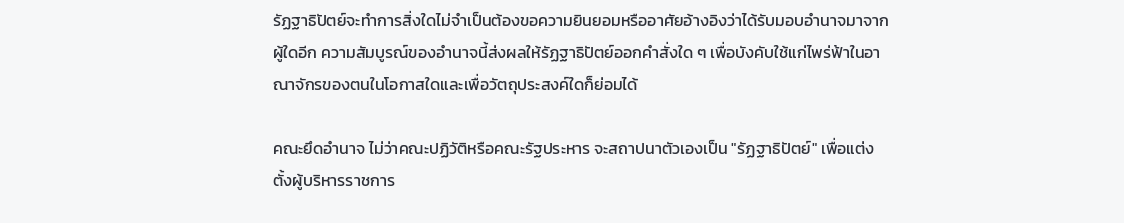รัฏฐาธิปัตย์จะทำการสิ่งใดไม่จำเป็นต้องขอความยินยอมหรืออาศัยอ้างอิงว่าได้รับมอบอำนาจมาจากผู้ใดอีก ความสัมบูรณ์ของอำนาจนี้ส่งผลให้รัฏฐาธิปัตย์ออกคำสั่งใด ๆ เพื่อบังคับใช้แก่ไพร่ฟ้าในอาณาจักรของตนในโอกาสใดและเพื่อวัตถุประสงค์ใดก็ย่อมได้

คณะยึดอำนาจ ไม่ว่าคณะปฏิวัติหรือคณะรัฐประหาร จะสถาปนาตัวเองเป็น "รัฏฐาธิปัตย์" เพื่อแต่งตั้งผู้บริหารราชการ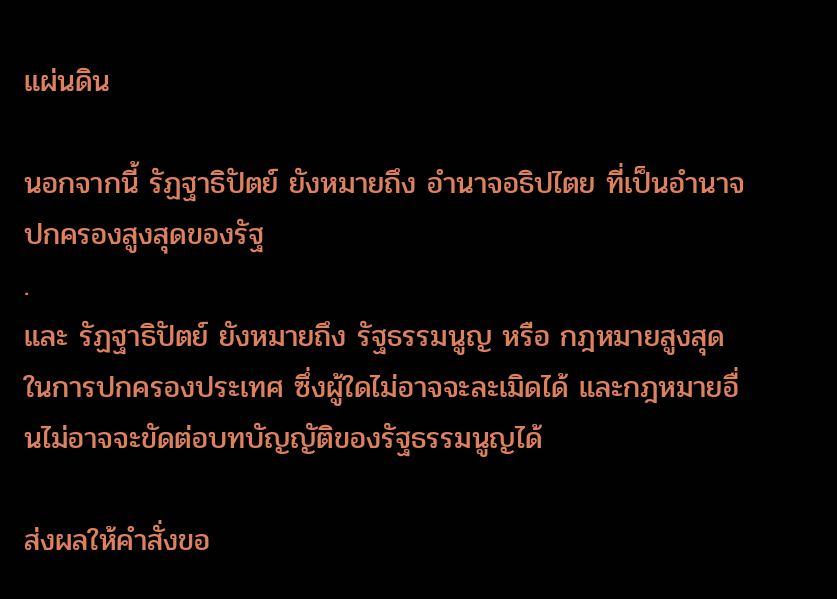แผ่นดิน

นอกจากนี้ รัฏฐาธิปัตย์ ยังหมายถึง อำนาจอธิปไตย ที่เป็นอำนาจปกครองสูงสุดของรัฐ
.
และ รัฏฐาธิปัตย์ ยังหมายถึง รัฐธรรมนูญ หรือ กฎหมายสูงสุดในการปกครองประเทศ ซึ่งผู้ใดไม่อาจจะละเมิดได้ และกฎหมายอื่นไม่อาจจะขัดต่อบทบัญญัติของรัฐธรรมนูญได้

ส่งผลให้คำสั่งขอ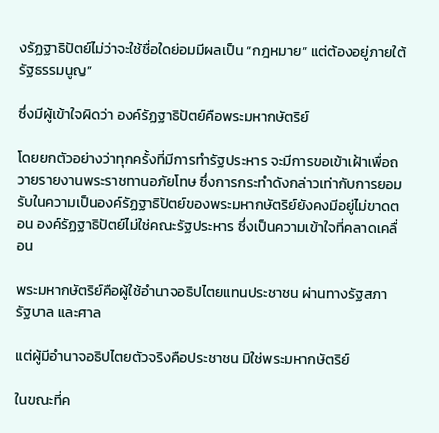งรัฏฐาธิปัตย์ไม่ว่าจะใช้ชื่อใดย่อมมีผลเป็น “กฎหมาย” แต่ต้องอยู่ภายใต้รัฐธรรมนูญ”

ซึ่งมีผู้เข้าใจผิดว่า องค์รัฏฐาธิปัตย์คือพระมหากษัตริย์

โดยยกตัวอย่างว่าทุกครั้งที่มีการทำรัฐประหาร จะมีการขอเข้าเฝ้าเพื่อถวายรายงานพระราชทานอภัยโทษ ซึ่งการกระทำดังกล่าวเท่ากับการยอมรับในความเป็นองค์รัฏฐาธิปัตย์ของพระมหากษัตริย์ยังคงมีอยู่ไม่ขาดตอน องค์รัฏฐาธิปัตย์ไม่ใช่คณะรัฐประหาร ซึ่งเป็นความเข้าใจที่คลาดเคลื่อน

พระมหากษัตริย์คือผู้ใช้อำนาจอธิปไตยแทนประชาชน ผ่านทางรัฐสภา รัฐบาล และศาล

แต่ผู้มีอำนาจอธิปไตยตัวจริงคือประชาชน มิใช่พระมหากษัตริย์

ในขณะที่ค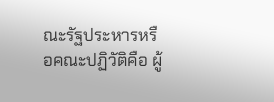ณะรัฐประหารหรือคณะปฏิวัติคือ ผู้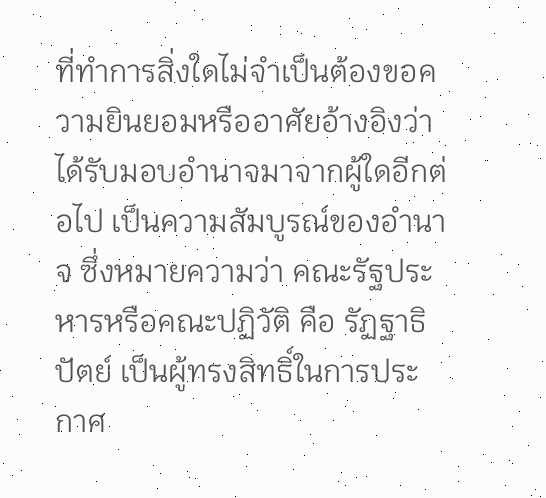ที่ทำการสิ่งใดไม่จำเป็นต้องขอความยินยอมหรืออาศัยอ้างอิงว่าได้รับมอบอำนาจมาจากผู้ใดอีกต่อไป เป็นความสัมบูรณ์ของอำนาจ ซึ่งหมายความว่า คณะรัฐประหารหรือคณะปฏิวัติ คือ รัฏฐาธิปัตย์ เป็นผู้ทรงสิทธิ์ในการประกาศ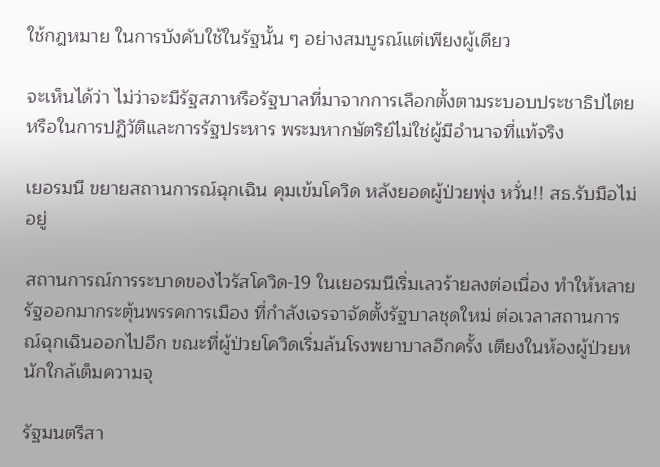ใช้กฎหมาย ในการบังคับใช้ในรัฐนั้น ๆ อย่างสมบูรณ์แต่เพียงผู้เดียว

จะเห็นได้ว่า ไม่ว่าจะมีรัฐสภาหรือรัฐบาลที่มาจากการเลือกตั้งตามระบอบประชาธิปไตยหรือในการปฏิวัติและการรัฐประหาร พระมหากษัตริย์ไม่ใช่ผู้มีอำนาจที่แท้จริง

เยอรมนี ขยายสถานการณ์ฉุกเฉิน คุมเข้มโควิด หลังยอดผู้ป่วยพุ่ง หวั่น!! สธ.รับมือไม่อยู่

สถานการณ์การระบาดของไวรัสโควิด-19 ในเยอรมนีเริ่มเลวร้ายลงต่อเนื่อง ทำให้หลายรัฐออกมากระตุ้นพรรคการเมือง ที่กำลังเจรจาจัดตั้งรัฐบาลชุดใหม่ ต่อเวลาสถานการณ์ฉุกเฉินออกไปอีก ขณะที่ผู้ป่วยโควิดเริ่มล้นโรงพยาบาลอีกครั้ง เตียงในห้องผู้ป่วยหนักใกล้เต็มความจุ

รัฐมนตรีสา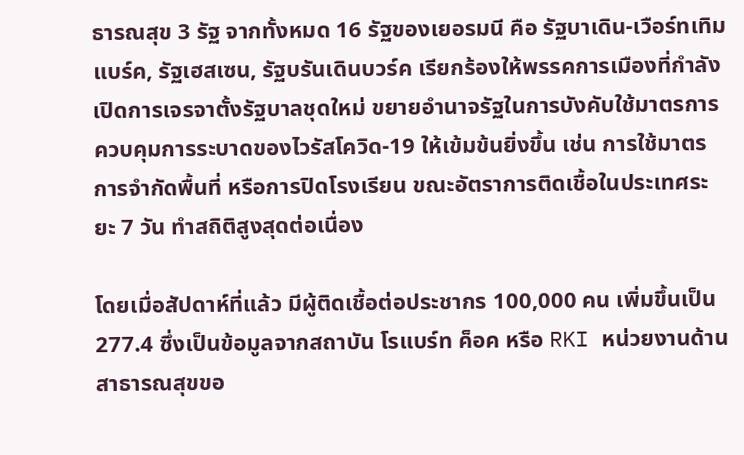ธารณสุข 3 รัฐ จากทั้งหมด 16 รัฐของเยอรมนี คือ รัฐบาเดิน-เวือร์ทเทิมแบร์ค, รัฐเฮสเซน, รัฐบรันเดินบวร์ค เรียกร้องให้พรรคการเมืองที่กำลังเปิดการเจรจาตั้งรัฐบาลชุดใหม่ ขยายอำนาจรัฐในการบังคับใช้มาตรการควบคุมการระบาดของไวรัสโควิด-19 ให้เข้มข้นยิ่งขึ้น เช่น การใช้มาตรการจำกัดพื้นที่ หรือการปิดโรงเรียน ขณะอัตราการติดเชื้อในประเทศระยะ 7 วัน ทำสถิติสูงสุดต่อเนื่อง

โดยเมื่อสัปดาห์ที่แล้ว มีผู้ติดเชื้อต่อประชากร 100,000 คน เพิ่มขึ้นเป็น 277.4 ซึ่งเป็นข้อมูลจากสถาบัน โรแบร์ท ค็อค หรือ RKI หน่วยงานด้านสาธารณสุขขอ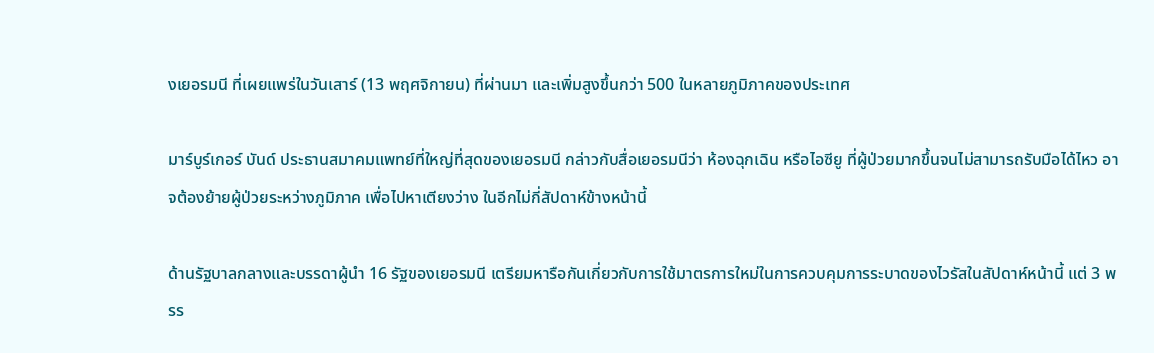งเยอรมนี ที่เผยแพร่ในวันเสาร์ (13 พฤศจิกายน) ที่ผ่านมา และเพิ่มสูงขึ้นกว่า 500 ในหลายภูมิภาคของประเทศ

มาร์บูร์เกอร์ บันด์ ประธานสมาคมแพทย์ที่ใหญ่ที่สุดของเยอรมนี กล่าวกับสื่อเยอรมนีว่า ห้องฉุกเฉิน หรือไอซียู ที่ผู้ป่วยมากขึ้นจนไม่สามารถรับมือได้ไหว อาจต้องย้ายผู้ป่วยระหว่างภูมิภาค เพื่อไปหาเตียงว่าง ในอีกไม่กี่สัปดาห์ข้างหน้านี้

ด้านรัฐบาลกลางและบรรดาผู้นำ 16 รัฐของเยอรมนี เตรียมหารือกันเกี่ยวกับการใช้มาตรการใหม่ในการควบคุมการระบาดของไวรัสในสัปดาห์หน้านี้ แต่ 3 พรร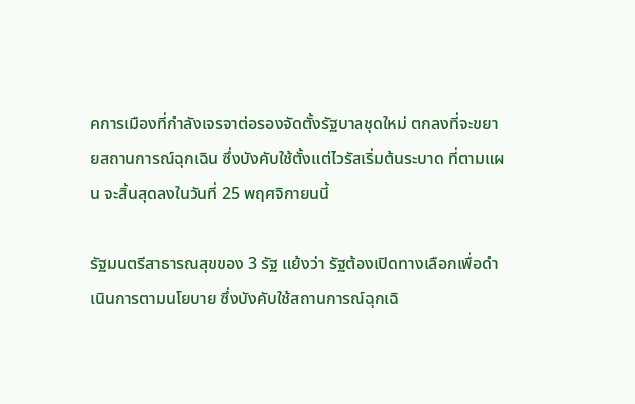คการเมืองที่กำลังเจรจาต่อรองจัดตั้งรัฐบาลชุดใหม่ ตกลงที่จะขยายสถานการณ์ฉุกเฉิน ซึ่งบังคับใช้ตั้งแต่ไวรัสเริ่มต้นระบาด ที่ตามแผน จะสิ้นสุดลงในวันที่ 25 พฤศจิกายนนี้

รัฐมนตรีสาธารณสุขของ 3 รัฐ แย้งว่า รัฐต้องเปิดทางเลือกเพื่อดำเนินการตามนโยบาย ซึ่งบังคับใช้สถานการณ์ฉุกเฉิ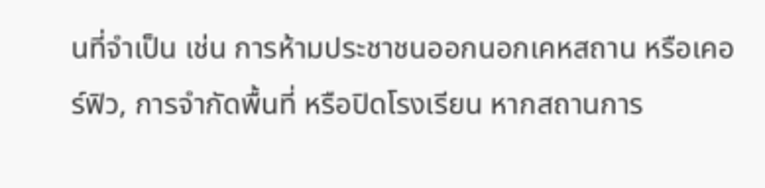นที่จำเป็น เช่น การห้ามประชาชนออกนอกเคหสถาน หรือเคอร์ฟิว, การจำกัดพื้นที่ หรือปิดโรงเรียน หากสถานการ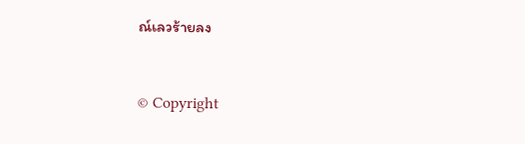ณ์เลวร้ายลง


© Copyright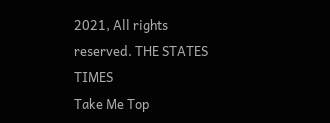2021, All rights reserved. THE STATES TIMES
Take Me Top